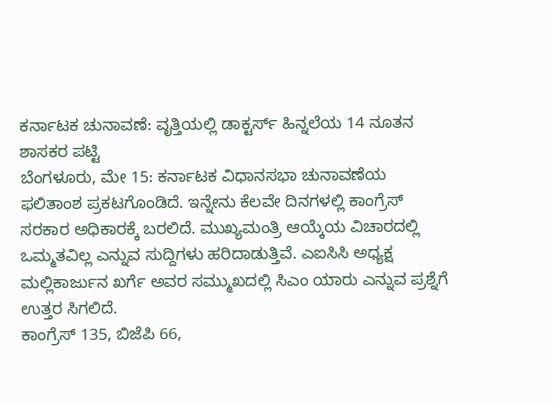ಕರ್ನಾಟಕ ಚುನಾವಣೆ: ವೃತ್ತಿಯಲ್ಲಿ ಡಾಕ್ಟರ್ಸ್ ಹಿನ್ನಲೆಯ 14 ನೂತನ ಶಾಸಕರ ಪಟ್ಟಿ
ಬೆಂಗಳೂರು, ಮೇ 15: ಕರ್ನಾಟಕ ವಿಧಾನಸಭಾ ಚುನಾವಣೆಯ ಫಲಿತಾಂಶ ಪ್ರಕಟಗೊಂಡಿದೆ. ಇನ್ನೇನು ಕೆಲವೇ ದಿನಗಳಲ್ಲಿ ಕಾಂಗ್ರೆಸ್ ಸರಕಾರ ಅಧಿಕಾರಕ್ಕೆ ಬರಲಿದೆ. ಮುಖ್ಯಮಂತ್ರಿ ಆಯ್ಕೆಯ ವಿಚಾರದಲ್ಲಿ ಒಮ್ಮತವಿಲ್ಲ ಎನ್ನುವ ಸುದ್ದಿಗಳು ಹರಿದಾಡುತ್ತಿವೆ. ಎಐಸಿಸಿ ಅಧ್ಯಕ್ಷ ಮಲ್ಲಿಕಾರ್ಜುನ ಖರ್ಗೆ ಅವರ ಸಮ್ಮುಖದಲ್ಲಿ ಸಿಎಂ ಯಾರು ಎನ್ನುವ ಪ್ರಶ್ನೆಗೆ ಉತ್ತರ ಸಿಗಲಿದೆ.
ಕಾಂಗ್ರೆಸ್ 135, ಬಿಜೆಪಿ 66,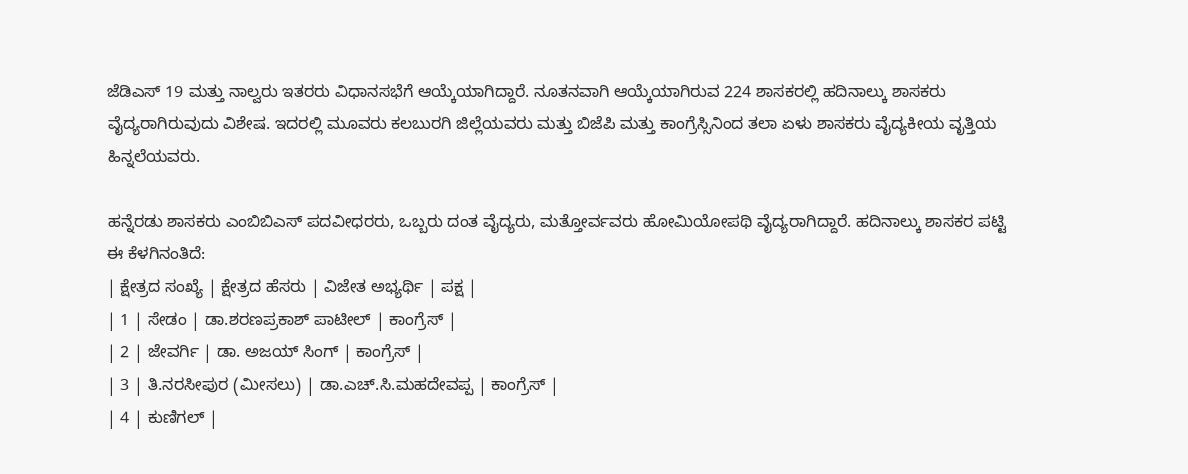ಜೆಡಿಎಸ್ 19 ಮತ್ತು ನಾಲ್ವರು ಇತರರು ವಿಧಾನಸಭೆಗೆ ಆಯ್ಕೆಯಾಗಿದ್ದಾರೆ. ನೂತನವಾಗಿ ಆಯ್ಕೆಯಾಗಿರುವ 224 ಶಾಸಕರಲ್ಲಿ ಹದಿನಾಲ್ಕು ಶಾಸಕರು ವೈದ್ಯರಾಗಿರುವುದು ವಿಶೇಷ. ಇದರಲ್ಲಿ ಮೂವರು ಕಲಬುರಗಿ ಜಿಲ್ಲೆಯವರು ಮತ್ತು ಬಿಜೆಪಿ ಮತ್ತು ಕಾಂಗ್ರೆಸ್ಸಿನಿಂದ ತಲಾ ಏಳು ಶಾಸಕರು ವೈದ್ಯಕೀಯ ವೃತ್ತಿಯ ಹಿನ್ನಲೆಯವರು.

ಹನ್ನೆರಡು ಶಾಸಕರು ಎಂಬಿಬಿಎಸ್ ಪದವೀಧರರು, ಒಬ್ಬರು ದಂತ ವೈದ್ಯರು, ಮತ್ತೋರ್ವವರು ಹೋಮಿಯೋಪಥಿ ವೈದ್ಯರಾಗಿದ್ದಾರೆ. ಹದಿನಾಲ್ಕು ಶಾಸಕರ ಪಟ್ಟಿ ಈ ಕೆಳಗಿನಂತಿದೆ:
| ಕ್ಷೇತ್ರದ ಸಂಖ್ಯೆ | ಕ್ಷೇತ್ರದ ಹೆಸರು | ವಿಜೇತ ಅಭ್ಯರ್ಥಿ | ಪಕ್ಷ |
| 1 | ಸೇಡಂ | ಡಾ.ಶರಣಪ್ರಕಾಶ್ ಪಾಟೀಲ್ | ಕಾಂಗ್ರೆಸ್ |
| 2 | ಜೇವರ್ಗಿ | ಡಾ. ಅಜಯ್ ಸಿಂಗ್ | ಕಾಂಗ್ರೆಸ್ |
| 3 | ತಿ.ನರಸೀಪುರ (ಮೀಸಲು) | ಡಾ.ಎಚ್.ಸಿ.ಮಹದೇವಪ್ಪ | ಕಾಂಗ್ರೆಸ್ |
| 4 | ಕುಣಿಗಲ್ |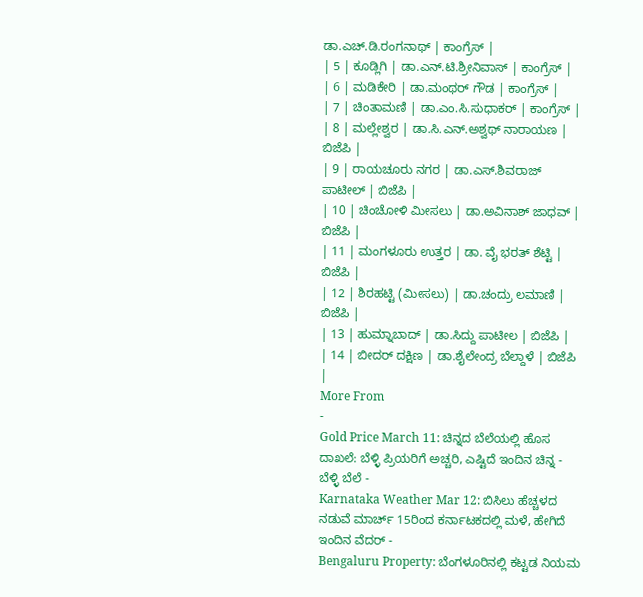ಡಾ.ಎಚ್.ಡಿ.ರಂಗನಾಥ್ | ಕಾಂಗ್ರೆಸ್ |
| 5 | ಕೂಡ್ಲಿಗಿ | ಡಾ.ಎನ್.ಟಿ.ಶ್ರೀನಿವಾಸ್ | ಕಾಂಗ್ರೆಸ್ |
| 6 | ಮಡಿಕೇರಿ | ಡಾ.ಮಂಥರ್ ಗೌಡ | ಕಾಂಗ್ರೆಸ್ |
| 7 | ಚಿಂತಾಮಣಿ | ಡಾ.ಎಂ.ಸಿ.ಸುಧಾಕರ್ | ಕಾಂಗ್ರೆಸ್ |
| 8 | ಮಲ್ಲೇಶ್ವರ | ಡಾ.ಸಿ.ಎನ್.ಅಶ್ವಥ್ ನಾರಾಯಣ | ಬಿಜೆಪಿ |
| 9 | ರಾಯಚೂರು ನಗರ | ಡಾ.ಎಸ್.ಶಿವರಾಜ್ ಪಾಟೀಲ್ | ಬಿಜೆಪಿ |
| 10 | ಚಿಂಚೋಳಿ ಮೀಸಲು | ಡಾ.ಅವಿನಾಶ್ ಜಾಧವ್ | ಬಿಜೆಪಿ |
| 11 | ಮಂಗಳೂರು ಉತ್ತರ | ಡಾ. ವೈ ಭರತ್ ಶೆಟ್ಟಿ | ಬಿಜೆಪಿ |
| 12 | ಶಿರಹಟ್ಟಿ (ಮೀಸಲು) | ಡಾ.ಚಂದ್ರು ಲಮಾಣಿ | ಬಿಜೆಪಿ |
| 13 | ಹುಮ್ನಾಬಾದ್ | ಡಾ.ಸಿದ್ದು ಪಾಟೀಲ | ಬಿಜೆಪಿ |
| 14 | ಬೀದರ್ ದಕ್ಷಿಣ | ಡಾ.ಶೈಲೇಂದ್ರ ಬೆಲ್ದಾಳೆ | ಬಿಜೆಪಿ |
More From
-
Gold Price March 11: ಚಿನ್ನದ ಬೆಲೆಯಲ್ಲಿ ಹೊಸ ದಾಖಲೆ: ಬೆಳ್ಳಿ ಪ್ರಿಯರಿಗೆ ಅಚ್ಚರಿ, ಎಷ್ಟಿದೆ ಇಂದಿನ ಚಿನ್ನ - ಬೆಳ್ಳಿ ಬೆಲೆ -
Karnataka Weather Mar 12: ಬಿಸಿಲು ಹೆಚ್ಚಳದ ನಡುವೆ ಮಾರ್ಚ್ 15ರಿಂದ ಕರ್ನಾಟಕದಲ್ಲಿ ಮಳೆ, ಹೇಗಿದೆ ಇಂದಿನ ವೆದರ್ -
Bengaluru Property: ಬೆಂಗಳೂರಿನಲ್ಲಿ ಕಟ್ಟಡ ನಿಯಮ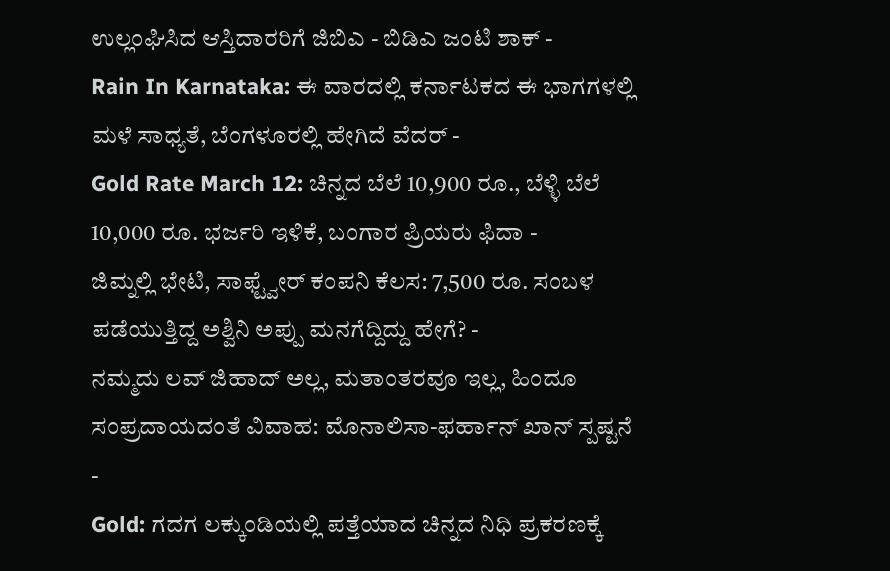ಉಲ್ಲಂಘಿಸಿದ ಆಸ್ತಿದಾರರಿಗೆ ಜಿಬಿಎ - ಬಿಡಿಎ ಜಂಟಿ ಶಾಕ್ -
Rain In Karnataka: ಈ ವಾರದಲ್ಲಿ ಕರ್ನಾಟಕದ ಈ ಭಾಗಗಳಲ್ಲಿ ಮಳೆ ಸಾಧ್ಯತೆ, ಬೆಂಗಳೂರಲ್ಲಿ ಹೇಗಿದೆ ವೆದರ್ -
Gold Rate March 12: ಚಿನ್ನದ ಬೆಲೆ 10,900 ರೂ., ಬೆಳ್ಳಿ ಬೆಲೆ 10,000 ರೂ. ಭರ್ಜರಿ ಇಳಿಕೆ, ಬಂಗಾರ ಪ್ರಿಯರು ಫಿದಾ -
ಜಿಮ್ನಲ್ಲಿ ಭೇಟಿ, ಸಾಫ್ಟ್ವೇರ್ ಕಂಪನಿ ಕೆಲಸ: 7,500 ರೂ. ಸಂಬಳ ಪಡೆಯುತ್ತಿದ್ದ ಅಶ್ವಿನಿ ಅಪ್ಪು ಮನಗೆದ್ದಿದ್ದು ಹೇಗೆ? -
ನಮ್ಮದು ಲವ್ ಜಿಹಾದ್ ಅಲ್ಲ, ಮತಾಂತರವೂ ಇಲ್ಲ, ಹಿಂದೂ ಸಂಪ್ರದಾಯದಂತೆ ವಿವಾಹ: ಮೊನಾಲಿಸಾ-ಫರ್ಹಾನ್ ಖಾನ್ ಸ್ಪಷ್ಟನೆ -
Gold: ಗದಗ ಲಕ್ಕುಂಡಿಯಲ್ಲಿ ಪತ್ತೆಯಾದ ಚಿನ್ನದ ನಿಧಿ ಪ್ರಕರಣಕ್ಕೆ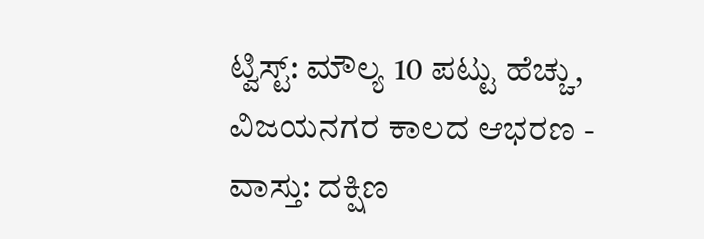ಟ್ವಿಸ್ಟ್: ಮೌಲ್ಯ 10 ಪಟ್ಟು ಹೆಚ್ಚು, ವಿಜಯನಗರ ಕಾಲದ ಆಭರಣ -
ವಾಸ್ತು: ದಕ್ಷಿಣ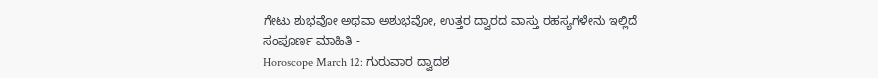ಗೇಟು ಶುಭವೋ ಅಥವಾ ಅಶುಭವೋ, ಉತ್ತರ ದ್ವಾರದ ವಾಸ್ತು ರಹಸ್ಯಗಳೇನು ಇಲ್ಲಿದೆ ಸಂಪೂರ್ಣ ಮಾಹಿತಿ -
Horoscope March 12: ಗುರುವಾರ ದ್ವಾದಶ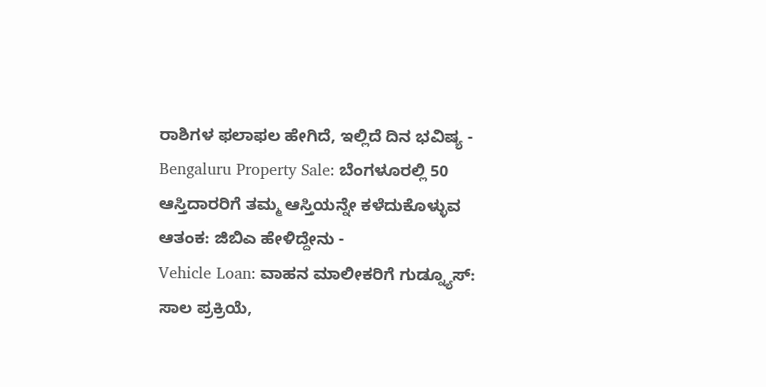ರಾಶಿಗಳ ಫಲಾಫಲ ಹೇಗಿದೆ, ಇಲ್ಲಿದೆ ದಿನ ಭವಿಷ್ಯ -
Bengaluru Property Sale: ಬೆಂಗಳೂರಲ್ಲಿ 50 ಆಸ್ತಿದಾರರಿಗೆ ತಮ್ಮ ಆಸ್ತಿಯನ್ನೇ ಕಳೆದುಕೊಳ್ಳುವ ಆತಂಕ: ಜಿಬಿಎ ಹೇಳಿದ್ದೇನು -
Vehicle Loan: ವಾಹನ ಮಾಲೀಕರಿಗೆ ಗುಡ್ನ್ಯೂಸ್: ಸಾಲ ಪ್ರಕ್ರಿಯೆ,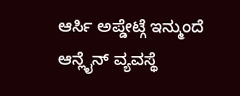ಆರ್ಸಿ ಅಪ್ಡೇಟ್ಗೆ ಇನ್ಮುಂದೆ ಆನ್ಲೈನ್ ವ್ಯವಸ್ಥೆ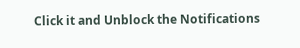Click it and Unblock the Notifications